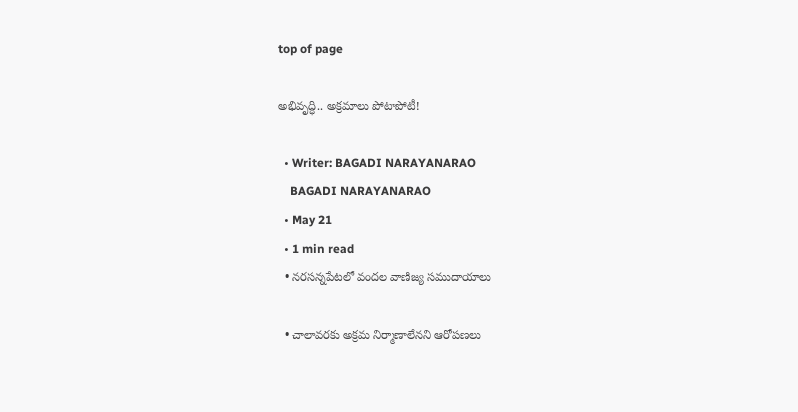top of page

అభివృద్ధి.. అక్రమాలు పోటాపోటీ!

  • Writer: BAGADI NARAYANARAO
    BAGADI NARAYANARAO
  • May 21
  • 1 min read
  • నరసన్నపేటలో వందల వాణిజ్య సముదాయాలు

  • చాలావరకు అక్రమ నిర్మాణాలేనని ఆరోపణలు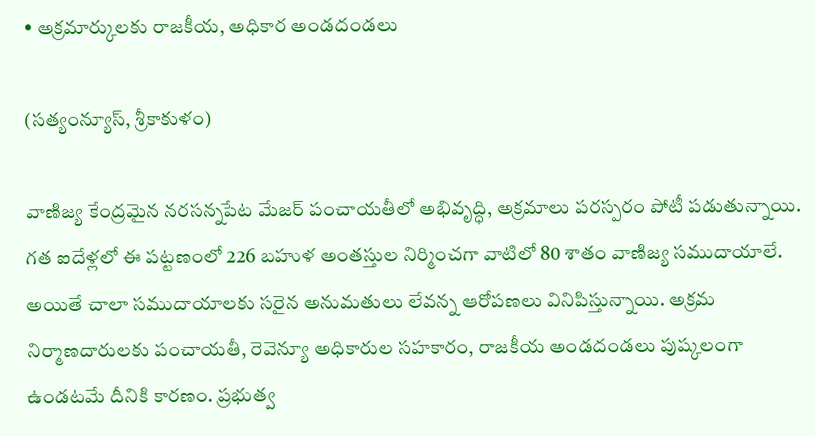• అక్రమార్కులకు రాజకీయ, అధికార అండదండలు

(సత్యంన్యూస్, శ్రీకాకుళం)

వాణిజ్య కేంద్రమైన నరసన్నపేట మేజర్ పంచాయతీలో అభివృద్ధి, అక్రమాలు పరస్పరం పోటీ పడుతున్నాయి. గత ఐదేళ్లలో ఈ పట్టణంలో 226 బహుళ అంతస్తుల నిర్మించగా వాటిలో 80 శాతం వాణిజ్య సముదాయాలే. అయితే చాలా సముదాయాలకు సరైన అనుమతులు లేవన్న ఆరోపణలు వినిపిస్తున్నాయి. అక్రమ నిర్మాణదారులకు పంచాయతీ, రెవెన్యూ అధికారుల సహకారం, రాజకీయ అండదండలు పుష్కలంగా ఉండటమే దీనికి కారణం. ప్రభుత్వ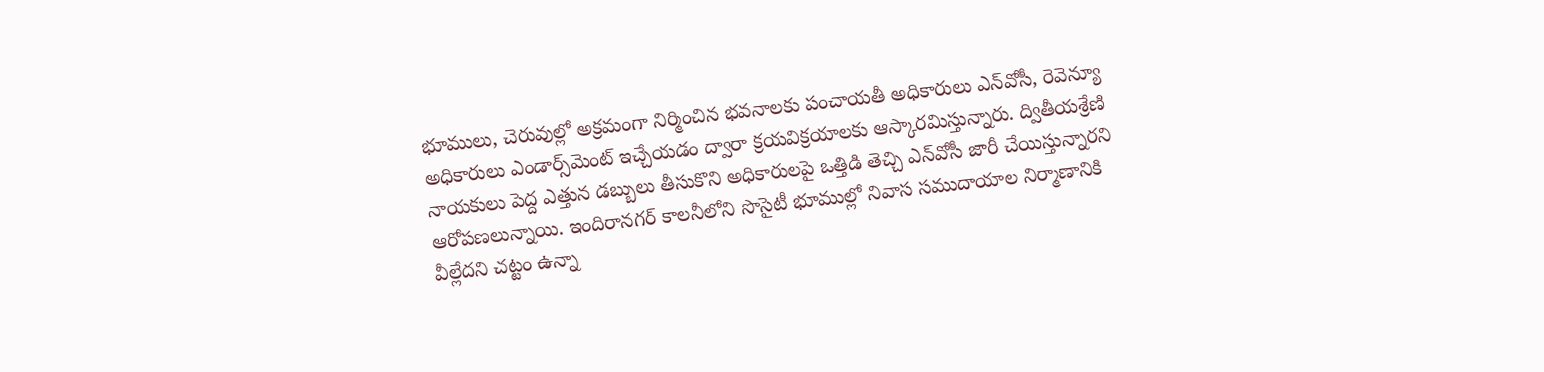భూములు, చెరువుల్లో అక్రమంగా నిర్మించిన భవనాలకు పంచాయతీ అధికారులు ఎన్‌వోసీ, రెవెన్యూ అధికారులు ఎండార్స్‌మెంట్ ఇచ్చేయడం ద్వారా క్రయవిక్రయాలకు ఆస్కారమిస్తున్నారు. ద్వితీయశ్రేణి నాయకులు పెద్ద ఎత్తున డబ్బులు తీసుకొని అధికారులపై ఒత్తిడి తెచ్చి ఎన్‌వోసీ జారీ చేయిస్తున్నారని ఆరోపణలున్నాయి. ఇందిరానగర్ కాలనీలోని సొసైటీ భూముల్లో నివాస సముదాయాల నిర్మాణానికి వీల్లేదని చట్టం ఉన్నా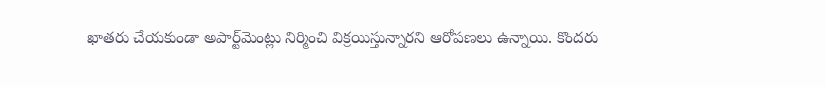ఖాతరు చేయకుండా అపార్ట్‌మెంట్లు నిర్మించి విక్రయిస్తున్నారని ఆరోపణలు ఉన్నాయి. కొందరు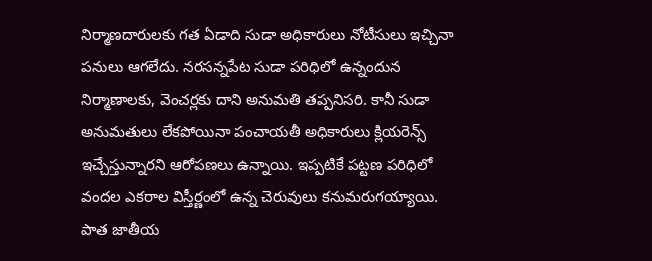నిర్మాణదారులకు గత ఏడాది సుడా అధికారులు నోటీసులు ఇచ్చినా పనులు ఆగలేదు. నరసన్నపేట సుడా పరిధిలో ఉన్నందున నిర్మాణాలకు, వెంచర్లకు దాని అనుమతి తప్పనిసరి. కానీ సుడా అనుమతులు లేకపోయినా పంచాయతీ అధికారులు క్లియరెన్స్ ఇచ్చేస్తున్నారని ఆరోపణలు ఉన్నాయి. ఇప్పటికే పట్టణ పరిధిలో వందల ఎకరాల విస్తీర్ణంలో ఉన్న చెరువులు కనుమరుగయ్యాయి. పాత జాతీయ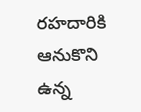రహదారికి ఆనుకొని ఉన్న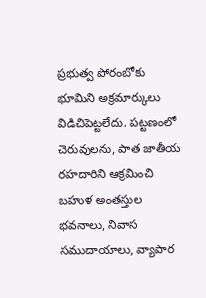ప్రభుత్వ పోరంబోకు భూమిని అక్రమార్కులు విడిచిపెట్టలేదు. పట్టణంలో చెరువులను, పాత జాతీయ రహదారిని ఆక్రమించి బహుళ అంతస్తుల భవనాలు, నివాస సముదాయాలు, వ్యాపార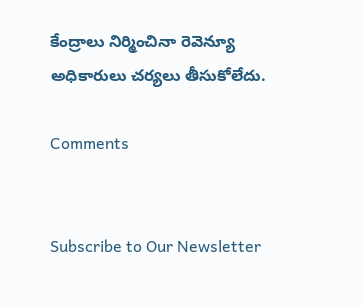కేంద్రాలు నిర్మించినా రెవెన్యూ అధికారులు చర్యలు తీసుకోలేదు.

Comments


Subscribe to Our Newsletter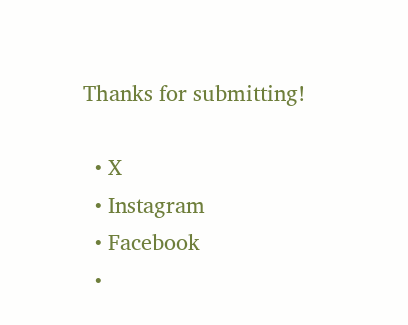Thanks for submitting!

  • X
  • Instagram
  • Facebook
  •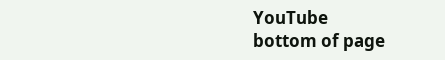YouTube
bottom of page